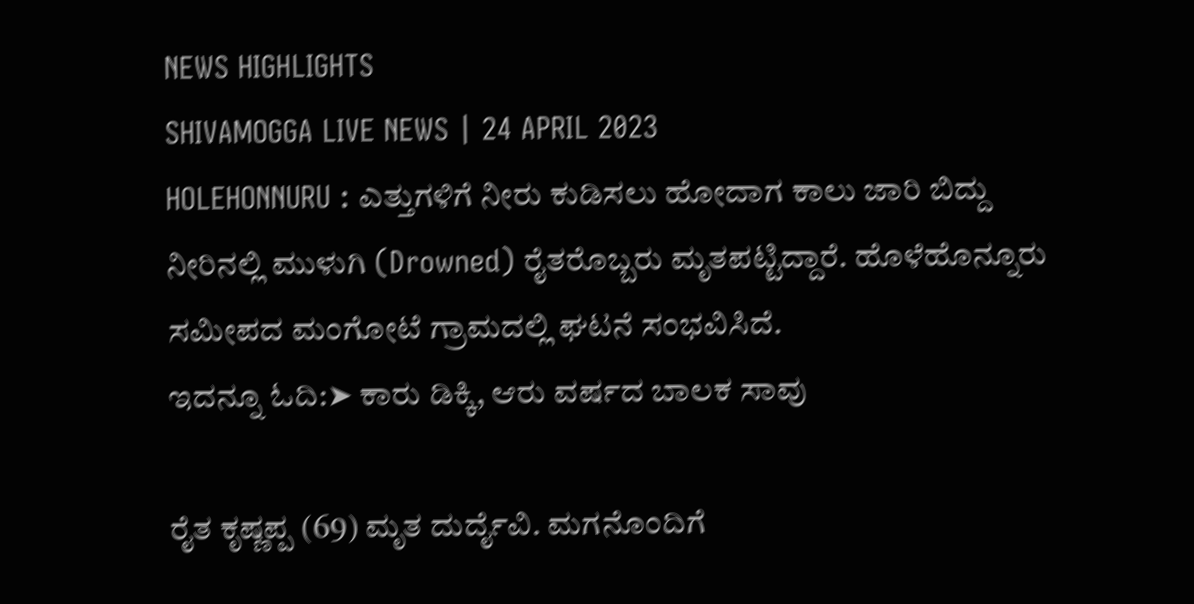NEWS HIGHLIGHTS
SHIVAMOGGA LIVE NEWS | 24 APRIL 2023
HOLEHONNURU : ಎತ್ತುಗಳಿಗೆ ನೀರು ಕುಡಿಸಲು ಹೋದಾಗ ಕಾಲು ಜಾರಿ ಬಿದ್ದು ನೀರಿನಲ್ಲಿ ಮುಳುಗಿ (Drowned) ರೈತರೊಬ್ಬರು ಮೃತಪಟ್ಟಿದ್ದಾರೆ. ಹೊಳೆಹೊನ್ನೂರು ಸಮೀಪದ ಮಂಗೋಟೆ ಗ್ರಾಮದಲ್ಲಿ ಘಟನೆ ಸಂಭವಿಸಿದೆ.
ಇದನ್ನೂ ಓದಿ:➤ ಕಾರು ಡಿಕ್ಕಿ, ಆರು ವರ್ಷದ ಬಾಲಕ ಸಾವು

ರೈತ ಕೃಷ್ಣಪ್ಪ (69) ಮೃತ ದುರ್ದೈವಿ. ಮಗನೊಂದಿಗೆ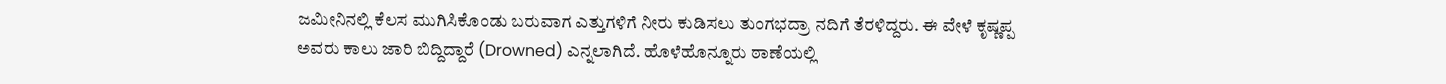ಜಮೀನಿನಲ್ಲಿ ಕೆಲಸ ಮುಗಿಸಿಕೊಂಡು ಬರುವಾಗ ಎತ್ತುಗಳಿಗೆ ನೀರು ಕುಡಿಸಲು ತುಂಗಭದ್ರಾ ನದಿಗೆ ತೆರಳಿದ್ದರು. ಈ ವೇಳೆ ಕೃಷ್ಣಪ್ಪ ಅವರು ಕಾಲು ಜಾರಿ ಬಿದ್ದಿದ್ದಾರೆ (Drowned) ಎನ್ನಲಾಗಿದೆ. ಹೊಳೆಹೊನ್ನೂರು ಠಾಣೆಯಲ್ಲಿ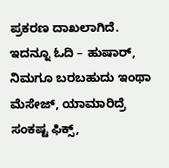ಪ್ರಕರಣ ದಾಖಲಾಗಿದೆ.
ಇದನ್ನೂ ಓದಿ – ಹುಷಾರ್, ನಿಮಗೂ ಬರಬಹುದು ಇಂಥಾ ಮೆಸೇಜ್, ಯಾಮಾರಿದ್ರೆ ಸಂಕಷ್ಟ ಫಿಕ್ಸ್,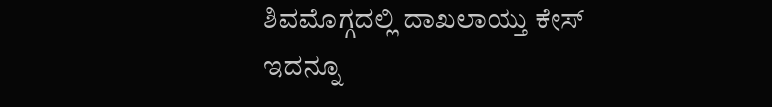ಶಿವಮೊಗ್ಗದಲ್ಲಿ ದಾಖಲಾಯ್ತು ಕೇಸ್
ಇದನ್ನೂ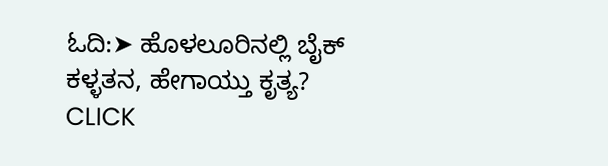ಓದಿ:➤ ಹೊಳಲೂರಿನಲ್ಲಿ ಬೈಕ್ ಕಳ್ಳತನ, ಹೇಗಾಯ್ತು ಕೃತ್ಯ?
CLICK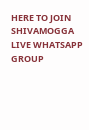HERE TO JOIN SHIVAMOGGA LIVE WHATSAPP GROUP